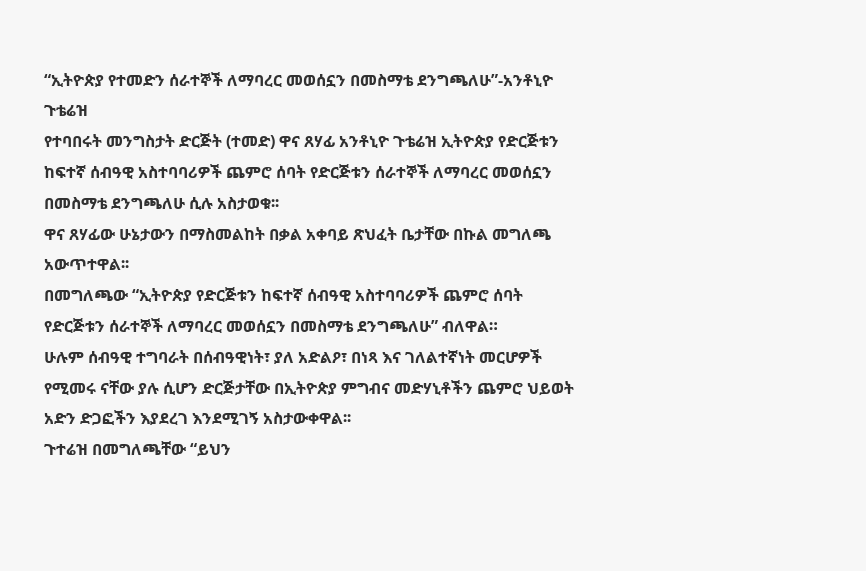“ኢትዮጵያ የተመድን ሰራተኞች ለማባረር መወሰኗን በመስማቴ ደንግጫለሁ”-አንቶኒዮ ጉቴሬዝ
የተባበሩት መንግስታት ድርጅት (ተመድ) ዋና ጸሃፊ አንቶኒዮ ጉቴሬዝ ኢትዮጵያ የድርጅቱን ከፍተኛ ሰብዓዊ አስተባባሪዎች ጨምሮ ሰባት የድርጅቱን ሰራተኞች ለማባረር መወሰኗን በመስማቴ ደንግጫለሁ ሲሉ አስታወቁ፡፡
ዋና ጸሃፊው ሁኔታውን በማስመልከት በቃል አቀባይ ጽህፈት ቤታቸው በኩል መግለጫ አውጥተዋል፡፡
በመግለጫው “ኢትዮጵያ የድርጅቱን ከፍተኛ ሰብዓዊ አስተባባሪዎች ጨምሮ ሰባት የድርጅቱን ሰራተኞች ለማባረር መወሰኗን በመስማቴ ደንግጫለሁ” ብለዋል።
ሁሉም ሰብዓዊ ተግባራት በሰብዓዊነት፣ ያለ አድልዖ፣ በነጻ እና ገለልተኛነት መርሆዎች የሚመሩ ናቸው ያሉ ሲሆን ድርጅታቸው በኢትዮጵያ ምግብና መድሃኒቶችን ጨምሮ ህይወት አድን ድጋፎችን እያደረገ እንደሚገኝ አስታውቀዋል፡፡
ጉተሬዝ በመግለጫቸው “ይህን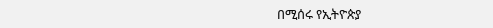በሚሰሩ የኢትዮጵያ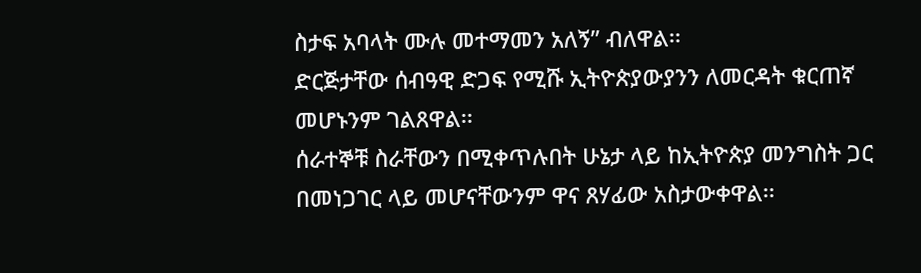ስታፍ አባላት ሙሉ መተማመን አለኝ” ብለዋል፡፡
ድርጅታቸው ሰብዓዊ ድጋፍ የሚሹ ኢትዮጵያውያንን ለመርዳት ቁርጠኛ መሆኑንም ገልጸዋል፡፡
ሰራተኞቹ ስራቸውን በሚቀጥሉበት ሁኔታ ላይ ከኢትዮጵያ መንግስት ጋር በመነጋገር ላይ መሆናቸውንም ዋና ጸሃፊው አስታውቀዋል፡፡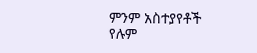ምንም አስተያየቶች የሉም